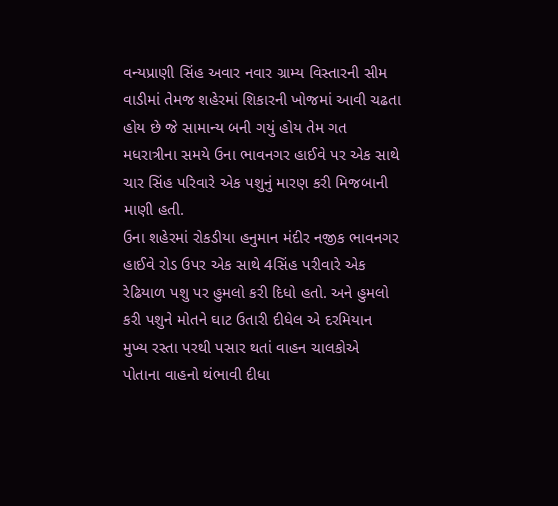વન્યપ્રાણી સિંહ અવાર નવાર ગ્રામ્ય વિસ્તારની સીમ વાડીમાં તેમજ શહેરમાં શિકારની ખોજમાં આવી ચઢતા હોય છે જે સામાન્ય બની ગયું હોય તેમ ગત મધરાત્રીના સમયે ઉના ભાવનગર હાઈવે પર એક સાથે ચાર સિંહ પરિવારે એક પશુનું મારણ કરી મિજબાની માણી હતી.
ઉના શહેરમાં રોકડીયા હનુમાન મંદીર નજીક ભાવનગર હાઈવે રોડ ઉપર એક સાથે 4સિંહ પરીવારે એક રેઢિયાળ પશુ પર હુમલો કરી દિધો હતો. અને હુમલો કરી પશુને મોતને ઘાટ ઉતારી દીધેલ એ દરમિયાન મુખ્ય રસ્તા પરથી પસાર થતાં વાહન ચાલકોએ પોતાના વાહનો થંભાવી દીધા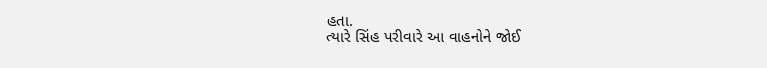હતા.
ત્યારે સિંહ પરીવારે આ વાહનોને જોઈ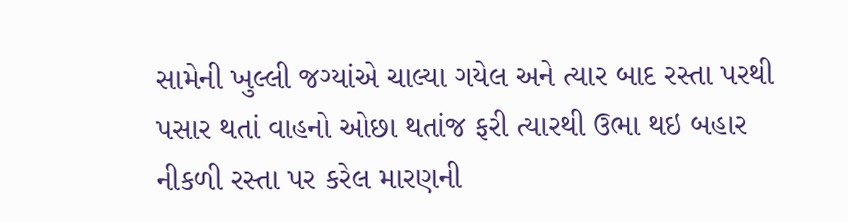સામેની ખુલ્લી જગ્યાંએ ચાલ્યા ગયેલ અને ત્યાર બાદ રસ્તા પરથી પસાર થતાં વાહનો ઓછા થતાંજ ફરી ત્યારથી ઉભા થઇ બહાર નીકળી રસ્તા પર કરેલ મારણની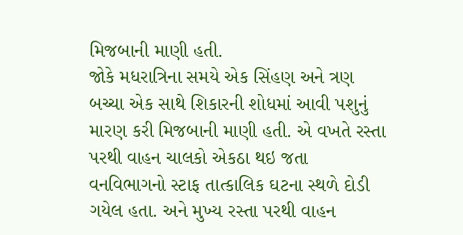મિજબાની માણી હતી.
જોકે મધરાત્રિના સમયે એક સિંહણ અને ત્રણ બચ્ચા એક સાથે શિકારની શોધમાં આવી પશુનું મારણ કરી મિજબાની માણી હતી. એ વખતે રસ્તા પરથી વાહન ચાલકો એકઠા થઇ જતા વનવિભાગનો સ્ટાફ તાત્કાલિક ઘટના સ્થળે દોડી ગયેલ હતા. અને મુખ્ય રસ્તા પરથી વાહન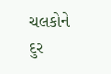ચલકોને દુર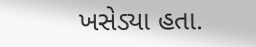ખસેડ્યા હતા.